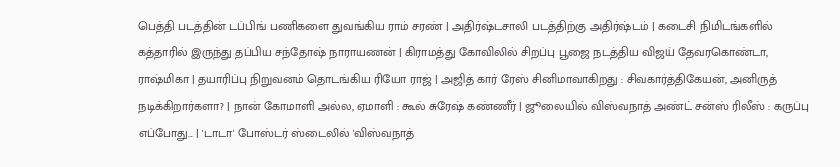பெத்தி படத்தின் டப்பிங் பணிகளை துவங்கிய ராம் சரண் | அதிர்ஷ்டசாலி படத்திற்கு அதிர்ஷ்டம் | கடைசி நிமிடங்களில் கத்தாரில் இருந்து தப்பிய சந்தோஷ் நாராயணன் | கிராமத்து கோவிலில் சிறப்பு பூஜை நடத்திய விஜய் தேவரகொண்டா, ராஷ்மிகா | தயாரிப்பு நிறுவனம் தொடங்கிய ரியோ ராஜ் | அஜித் கார் ரேஸ் சினிமாவாகிறது : சிவகார்த்திகேயன், அனிருத் நடிக்கிறார்களா? | நான் கோமாளி அல்ல, ஏமாளி : கூல் சுரேஷ் கண்ணீர் | ஜூலையில் விஸ்வநாத் அண்ட் சன்ஸ் ரிலீஸ் : கருப்பு எப்போது... | 'டாடா' போஸ்டர் ஸ்டைலில் 'விஸ்வநாத்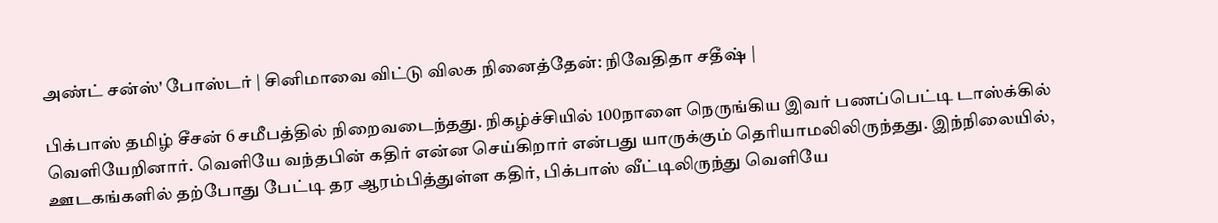அண்ட் சன்ஸ்' போஸ்டர் | சினிமாவை விட்டு விலக நினைத்தேன்: நிவேதிதா சதீஷ் |

பிக்பாஸ் தமிழ் சீசன் 6 சமீபத்தில் நிறைவடைந்தது. நிகழ்ச்சியில் 100நாளை நெருங்கிய இவர் பணப்பெட்டி டாஸ்க்கில் வெளியேறினார். வெளியே வந்தபின் கதிர் என்ன செய்கிறார் என்பது யாருக்கும் தெரியாமலிலிருந்தது. இந்நிலையில், ஊடகங்களில் தற்போது பேட்டி தர ஆரம்பித்துள்ள கதிர், பிக்பாஸ் வீட்டிலிருந்து வெளியே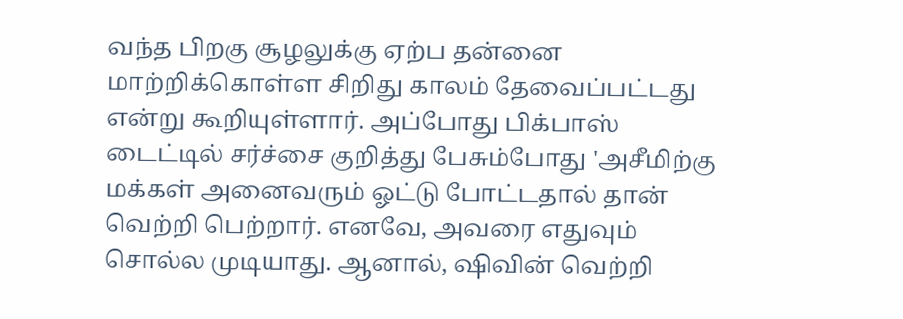வந்த பிறகு சூழலுக்கு ஏற்ப தன்னை மாற்றிக்கொள்ள சிறிது காலம் தேவைப்பட்டது என்று கூறியுள்ளார். அப்போது பிக்பாஸ் டைட்டில் சர்ச்சை குறித்து பேசும்போது 'அசீமிற்கு மக்கள் அனைவரும் ஓட்டு போட்டதால் தான் வெற்றி பெற்றார். எனவே, அவரை எதுவும் சொல்ல முடியாது. ஆனால், ஷிவின் வெற்றி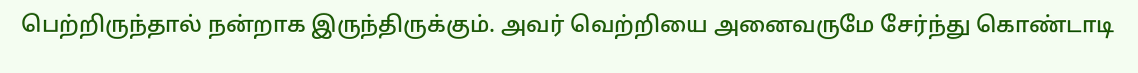பெற்றிருந்தால் நன்றாக இருந்திருக்கும். அவர் வெற்றியை அனைவருமே சேர்ந்து கொண்டாடி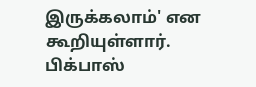இருக்கலாம்' என கூறியுள்ளார். பிக்பாஸ்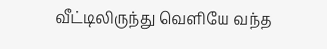வீட்டிலிருந்து வெளியே வந்த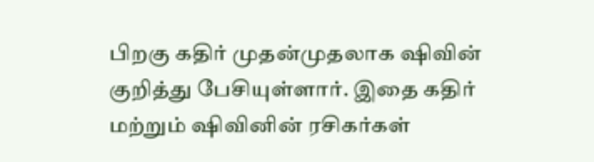பிறகு கதிர் முதன்முதலாக ஷிவின் குறித்து பேசியுள்ளார். இதை கதிர் மற்றும் ஷிவினின் ரசிகர்கள்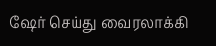ஷேர் செய்து வைரலாக்கி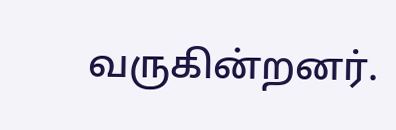வருகின்றனர்.